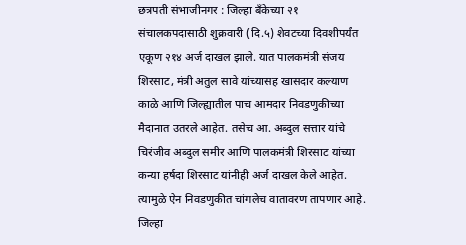छत्रपती संभाजीनगर : जिल्हा बँकेच्या २१ संचालकपदासाठी शुक्रवारी (दि.५) शेवटच्या दिवशीपर्यंत एकूण २१४ अर्ज दाखल झाले. यात पालकमंत्री संजय शिरसाट, मंत्री अतुल सावे यांच्यासह खासदार कल्याण काळे आणि जिल्ह्यातील पाच आमदार निवडणुकीच्या मैदानात उतरले आहेत. तसेच आ. अब्दुल सत्तार यांचे चिरंजीव अब्दुल समीर आणि पालकमंत्री शिरसाट यांच्या कन्या हर्षदा शिरसाट यांनीही अर्ज दाखल केले आहेत. त्यामुळे ऐन निवडणुकीत चांगलेच वातावरण तापणार आहे.
जिल्हा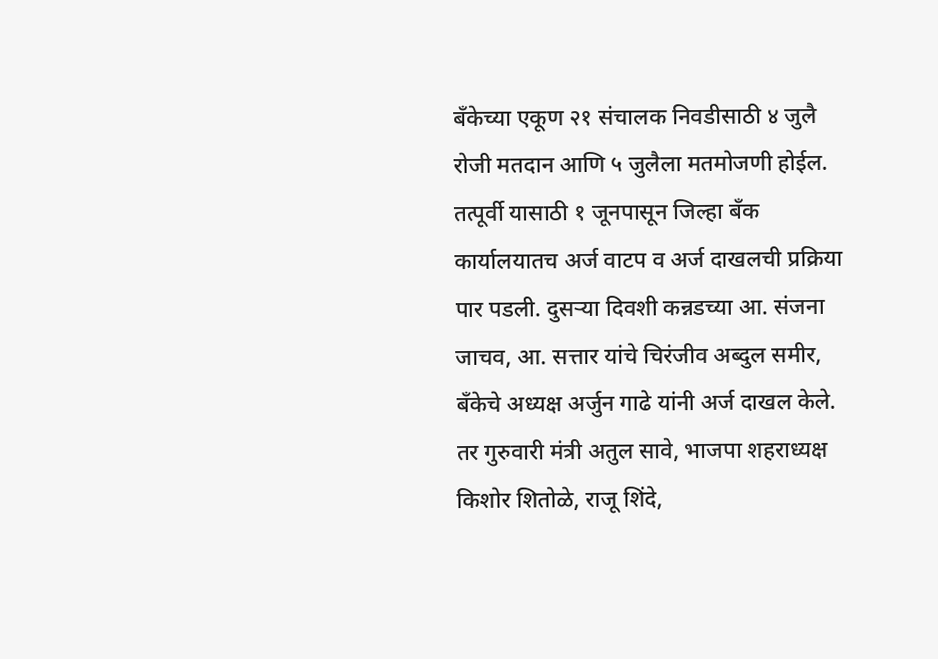बँकेच्या एकूण २१ संचालक निवडीसाठी ४ जुलै रोजी मतदान आणि ५ जुलैला मतमोजणी होईल. तत्पूर्वी यासाठी १ जूनपासून जिल्हा बँक कार्यालयातच अर्ज वाटप व अर्ज दाखलची प्रक्रिया पार पडली. दुसऱ्या दिवशी कन्नडच्या आ. संजना जाचव, आ. सत्तार यांचे चिरंजीव अब्दुल समीर, बँकेचे अध्यक्ष अर्जुन गाढे यांनी अर्ज दाखल केले.
तर गुरुवारी मंत्री अतुल सावे, भाजपा शहराध्यक्ष किशोर शितोळे, राजू शिंदे,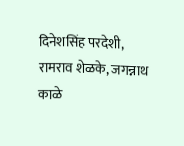दिनेशसिंह परदेशी, रामराव शेळके, जगन्नाथ काळे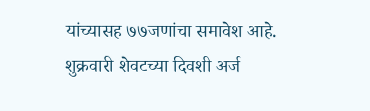यांच्यासह ७७जणांचा समावेश आहे. शुक्रवारी शेवटच्या दिवशी अर्ज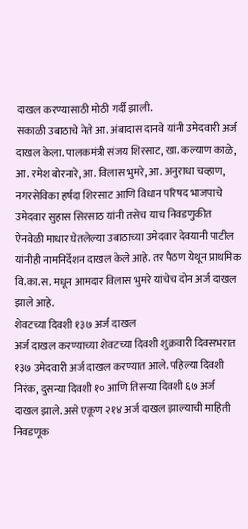दाखल करण्यासाठी मोठी गर्दी झाली.
सकाळी उबाठाचे नेते आ. अंबादास दानवे यांनी उमेदवारी अर्ज दाखल केला. पालकमंत्री संजय शिरसाट, खा. कल्याण काळे, आ. रमेश बोरनारे, आ. विलास भुमरे, आ. अनुराधा चव्हाण, नगरसेविका हर्षदा शिरसाट आणि विधान परिषद भाजपाचे उमेदवार सुहास सिरसाठ यांनी तसेच याच निवडणुकीत ऐनवेळी माधार घेतलेल्या उबाठाच्या उमेदवार देवयानी पाटील यांनीही नामनिर्देशन दाखल केले आहे. तर पैठण येथून प्राथमिक वि.का.स. मधून आमदार विलास भुमरे यांचेच दोन अर्ज दाखल झाले आहे.
शेवटच्या दिवशी १३७ अर्ज दाखल
अर्ज दाखल करण्याच्या शेवटच्या दिवशी शुक्रवारी दिवसभरात १३७ उमेदवारी अर्ज दाखल करण्यात आले. पहिल्या दिवशी निरंक, दुसन्या दिवशी १० आणि तिसऱ्या दिवशी ६७ अर्ज दाखल झाले. असे एकूण २१४ अर्ज दाखल झाल्याची माहिती निवडणूक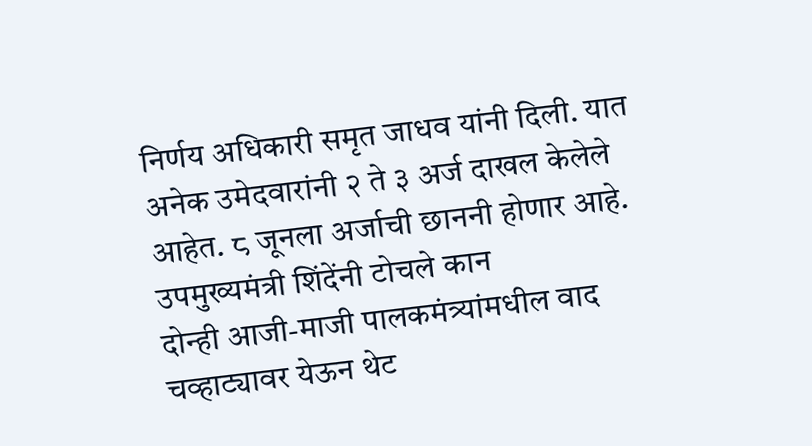निर्णय अधिकारी समृत जाधव यांनी दिली. यात अनेक उमेदवारांनी २ ते ३ अर्ज दाखल केलेले आहेत. ८ जूनला अर्जाची छाननी होणार आहे.
उपमुख्यमंत्री शिंदेंनी टोचले कान
दोन्ही आजी-माजी पालकमंत्र्यांमधील वाद चव्हाट्यावर येऊन थेट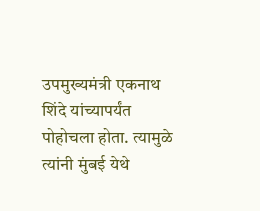उपमुख्यमंत्री एकनाथ शिंदे यांच्यापर्यंत पोहोचला होता. त्यामुळे त्यांनी मुंबई येथे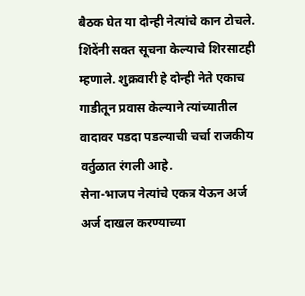बैठक घेत या दोन्ही नेत्यांचे कान टोचले. शिंदेंनी सक्त सूचना केल्याचे शिरसाटही म्हणाले. शुक्रवारी हे दोन्ही नेते एकाच गाडीतून प्रवास केल्याने त्यांच्यातील वादावर पडदा पडल्याची चर्चा राजकीय वर्तुळात रंगली आहे.
सेना-भाजप नेत्यांचे एकत्र येऊन अर्ज
अर्ज दाखल करण्याच्या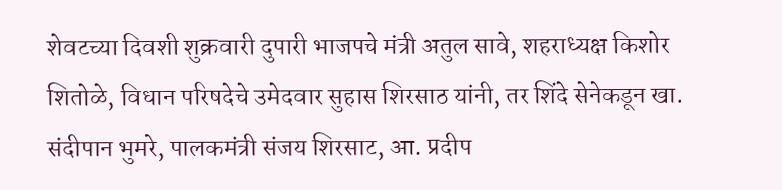शेवटच्या दिवशी शुक्रवारी दुपारी भाजपचे मंत्री अतुल सावे, शहराध्यक्ष किशोर शितोळे, विधान परिषदेचे उमेदवार सुहास शिरसाठ यांनी, तर शिंदे सेनेकडून खा. संदीपान भुमरे, पालकमंत्री संजय शिरसाट, आ. प्रदीप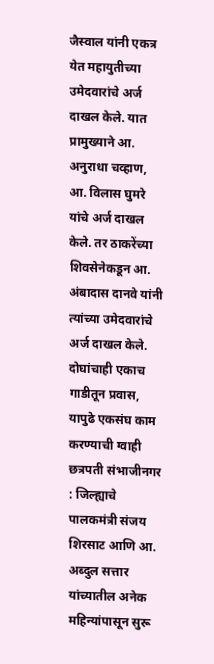जैस्वाल यांनी एकत्र येत महायुतीच्या उमेदवारांचे अर्ज दाखल केले. यात प्रामुख्याने आ. अनुराधा चव्हाण, आ. विलास घुमरे यांचे अर्ज दाखल केले. तर ठाकरेंच्या शिवसेनेकडून आ. अंबादास दानवे यांनी त्यांच्या उमेदवारांचे अर्ज दाखल केले.
दोघांचाही एकाच गाडीतून प्रवास, यापुढे एकसंघ काम करण्याची ग्वाही
छत्रपती संभाजीनगर : जिल्ह्याचे पालकमंत्री संजय शिरसाट आणि आ. अब्दुल सत्तार यांच्यातील अनेक महिन्यांपासून सुरू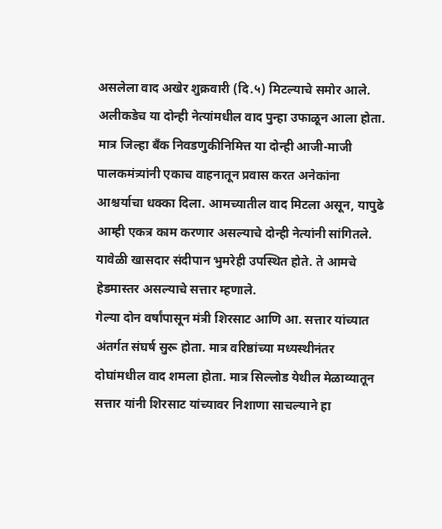असलेला वाद अखेर शुक्रवारी (दि.५) मिटल्याचे समोर आले. अलीकडेच या दोन्ही नेत्यांमधील वाद पुन्हा उफाळून आला होता. मात्र जिल्हा बँक निवडणुकीनिमित्त या दोन्ही आजी-माजी पालकमंत्र्यांनी एकाच वाहनातून प्रवास करत अनेकांना आश्चर्याचा धक्का दिला. आमच्यातील वाद मिटला असून, यापुढे आम्ही एकत्र काम करणार असल्याचे दोन्ही नेत्यांनी सांगितले. यावेळी खासदार संदीपान भुमरेही उपस्थित होते. ते आमचे हेडमास्तर असल्याचे सत्तार म्हणाले.
गेल्या दोन वर्षांपासून मंत्री शिरसाट आणि आ. सत्तार यांच्यात अंतर्गत संघर्ष सुरू होता. मात्र वरिष्ठांच्या मध्यस्थीनंतर दोघांमधील वाद शमला होता. मात्र सिल्लोड येथील मेळाव्यातून सत्तार यांनी शिरसाट यांच्यावर निशाणा साचल्याने हा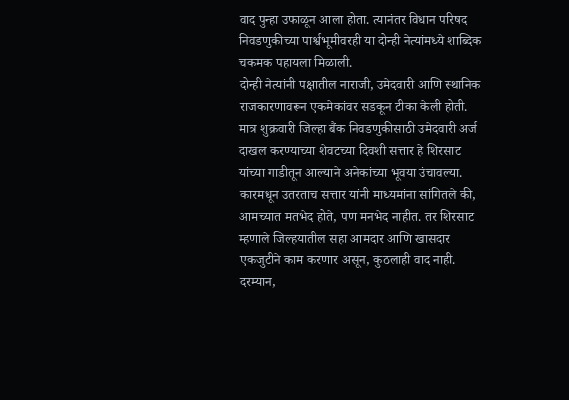वाद पुन्हा उफाळून आला होता. त्यानंतर विधान परिषद निवडणुकीच्या पार्श्वभूमीवरही या दोन्ही नेत्यांमध्ये शाब्दिक चकमक पहायला मिळाली.
दोन्ही नेत्यांनी पक्षातील नाराजी, उमेदवारी आणि स्थानिक राजकारणावरून एकमेकांवर सडकून टीका केली होती. मात्र शुक्रवारी जिल्हा बैंक निवडणुकीसाठी उमेदवारी अर्ज दाखल करण्याच्या शेवटच्या दिवशी सत्तार हे शिरसाट यांच्या गाडीतून आल्याने अनेकांच्या भूवया उंचावल्या. कारमधून उतरताच सत्तार यांनी माध्यमांना सांगितले की, आमच्यात मतभेद होते, पण मनभेद नाहीत. तर शिरसाट म्हणाले जिल्हयातील सहा आमदार आणि खासदार एकजुटीने काम करणार असून, कुठलाही वाद नाही. दरम्यान,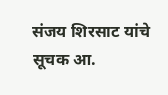संजय शिरसाट यांचे सूचक आ.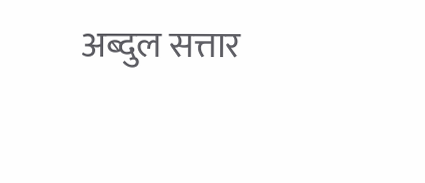अब्दुल सत्तार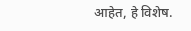आहेत, हे विशेष.